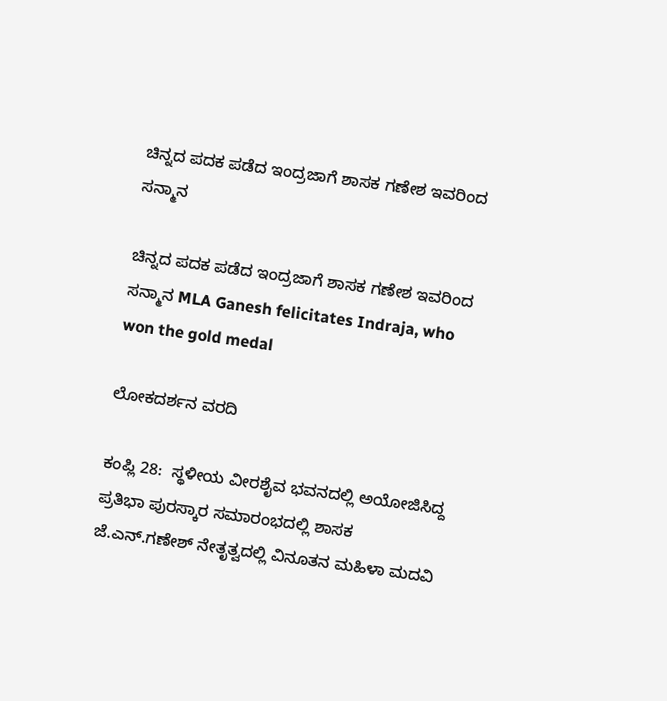ಚಿನ್ನದ ಪದಕ ಪಡೆದ ಇಂದ್ರಜಾಗೆ ಶಾಸಕ ಗಣೇಶ ಇವರಿಂದ ಸನ್ಮಾನ

ಚಿನ್ನದ ಪದಕ ಪಡೆದ ಇಂದ್ರಜಾಗೆ ಶಾಸಕ ಗಣೇಶ ಇವರಿಂದ ಸನ್ಮಾನ MLA Ganesh felicitates Indraja, who won the gold medal

ಲೋಕದರ್ಶನ ವರದಿ

ಕಂಪ್ಲಿ 28:  ಸ್ಥಳೀಯ ವೀರಶೈವ ಭವನದಲ್ಲಿ ಅಯೋಜಿಸಿದ್ದ ಪ್ರತಿಭಾ ಪುರಸ್ಕಾರ ಸಮಾರಂಭದಲ್ಲಿ ಶಾಸಕ ಜೆ.ಎನ್‌.ಗಣೇಶ್ ನೇತೃತ್ವದಲ್ಲಿ ವಿನೂತನ ಮಹಿಳಾ ಮದವಿ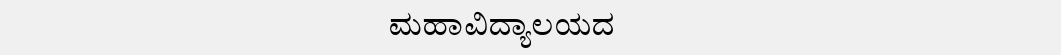ಮಹಾವಿದ್ಯಾಲಯದ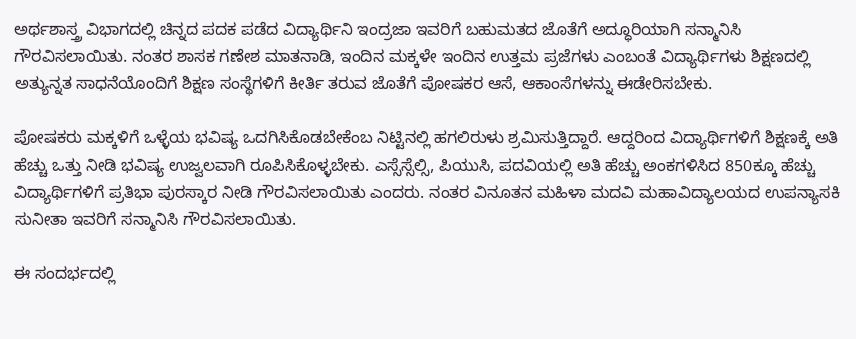ಅರ್ಥಶಾಸ್ತ್ರ ವಿಭಾಗದಲ್ಲಿ ಚಿನ್ನದ ಪದಕ ಪಡೆದ ವಿದ್ಯಾರ್ಥಿನಿ ಇಂದ್ರಜಾ ಇವರಿಗೆ ಬಹುಮತದ ಜೊತೆಗೆ ಅದ್ಧೂರಿಯಾಗಿ ಸನ್ಮಾನಿಸಿ ಗೌರವಿಸಲಾಯಿತು. ನಂತರ ಶಾಸಕ ಗಣೇಶ ಮಾತನಾಡಿ, ಇಂದಿನ ಮಕ್ಕಳೇ ಇಂದಿನ ಉತ್ತಮ ಪ್ರಜೆಗಳು ಎಂಬಂತೆ ವಿದ್ಯಾರ್ಥಿಗಳು ಶಿಕ್ಷಣದಲ್ಲಿ ಅತ್ಯುನ್ನತ ಸಾಧನೆಯೊಂದಿಗೆ ಶಿಕ್ಷಣ ಸಂಸ್ಥೆಗಳಿಗೆ ಕೀರ್ತಿ ತರುವ ಜೊತೆಗೆ ಪೋಷಕರ ಆಸೆ, ಆಕಾಂಸೆಗಳನ್ನು ಈಡೇರಿಸಬೇಕು.

ಪೋಷಕರು ಮಕ್ಕಳಿಗೆ ಒಳ್ಳೆಯ ಭವಿಷ್ಯ ಒದಗಿಸಿಕೊಡಬೇಕೆಂಬ ನಿಟ್ಟಿನಲ್ಲಿ ಹಗಲಿರುಳು ಶ್ರಮಿಸುತ್ತಿದ್ದಾರೆ. ಆದ್ದರಿಂದ ವಿದ್ಯಾರ್ಥಿಗಳಿಗೆ ಶಿಕ್ಷಣಕ್ಕೆ ಅತಿ ಹೆಚ್ಚು ಒತ್ತು ನೀಡಿ ಭವಿಷ್ಯ ಉಜ್ವಲವಾಗಿ ರೂಪಿಸಿಕೊಳ್ಳಬೇಕು. ಎಸ್ಸೆಸ್ಸೆಲ್ಸಿ, ಪಿಯುಸಿ, ಪದವಿಯಲ್ಲಿ ಅತಿ ಹೆಚ್ಚು ಅಂಕಗಳಿಸಿದ 850ಕ್ಕೂ ಹೆಚ್ಚು ವಿದ್ಯಾರ್ಥಿಗಳಿಗೆ ಪ್ರತಿಭಾ ಪುರಸ್ಕಾರ ನೀಡಿ ಗೌರವಿಸಲಾಯಿತು ಎಂದರು. ನಂತರ ವಿನೂತನ ಮಹಿಳಾ ಮದವಿ ಮಹಾವಿದ್ಯಾಲಯದ ಉಪನ್ಯಾಸಕಿ ಸುನೀತಾ ಇವರಿಗೆ ಸನ್ಮಾನಿಸಿ ಗೌರವಿಸಲಾಯಿತು.

ಈ ಸಂದರ್ಭದಲ್ಲಿ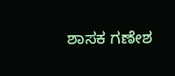ಶಾಸಕ ಗಣೇಶ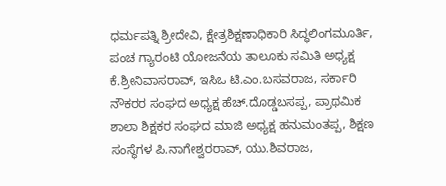ಧರ್ಮಪತ್ನಿ ಶ್ರೀದೇವಿ, ಕ್ಷೇತ್ರಶಿಕ್ಷಣಾಧಿಕಾರಿ ಸಿದ್ಧಲಿಂಗಮೂರ್ತಿ, ಪಂಚ ಗ್ಯಾರಂಟಿ ಯೋಜನೆಯ ತಾಲೂಕು ಸಮಿತಿ ಅಧ್ಯಕ್ಷ ಕೆ.ಶ್ರೀನಿವಾಸರಾವ್, ಇಸಿಒ ಟಿ.ಎಂ.ಬಸವರಾಜ, ಸರ್ಕಾರಿ ನೌಕರರ ಸಂಘದ ಅಧ್ಯಕ್ಷ ಹೆಚ್‌.ದೊಡ್ಡಬಸಪ್ಪ, ಪ್ರಾಥಮಿಕ ಶಾಲಾ ಶಿಕ್ಷಕರ ಸಂಘದ ಮಾಜಿ ಅಧ್ಯಕ್ಷ ಹನುಮಂತಪ್ಪ, ಶಿಕ್ಷಣ ಸಂಸ್ಥೆಗಳ ಪಿ.ನಾಗೇಶ್ವರರಾವ್, ಯು.ಶಿವರಾಜ,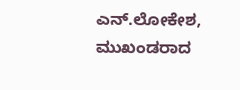ಎನ್‌.ಲೋಕೇಶ, ಮುಖಂಡರಾದ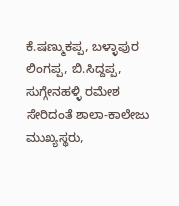ಕೆ.ಷಣ್ಮುಕಪ್ಪ, ಬಳ್ಳಾಪುರ ಲಿಂಗಪ್ಪ, ಬಿ.ಸಿದ್ದಪ್ಪ, ಸುಗ್ಗೇನಹಳ್ಳಿ ರಮೇಶ ಸೇರಿದಂತೆ ಶಾಲಾ-ಕಾಲೇಜು ಮುಖ್ಯಸ್ಥರು,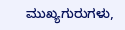ಮುಖ್ಯಗುರುಗಳು,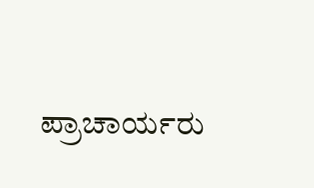ಪ್ರಾಚಾರ್ಯರು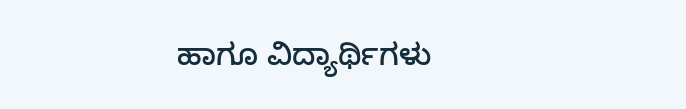ಹಾಗೂ ವಿದ್ಯಾರ್ಥಿಗಳು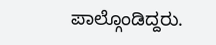ಪಾಲ್ಗೊಂಡಿದ್ದರು.